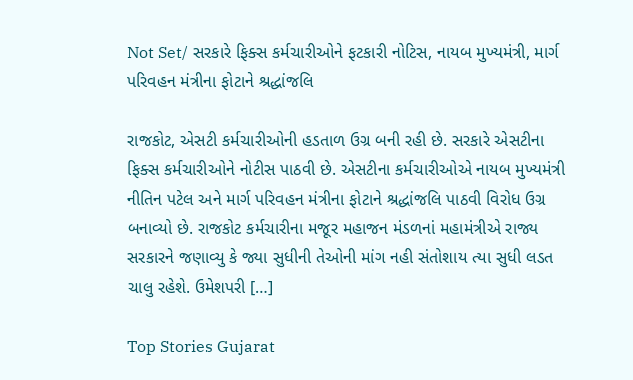Not Set/ સરકારે ફિક્સ કર્મચારીઓને ફટકારી નોટિસ, નાયબ મુખ્યમંત્રી, માર્ગ પરિવહન મંત્રીના ફોટાને શ્રદ્ધાંજલિ

રાજકોટ, એસટી કર્મચારીઓની હડતાળ ઉગ્ર બની રહી છે. સરકારે એસટીના ફિક્સ કર્મચારીઓને નોટીસ પાઠવી છે. એસટીના કર્મચારીઓએ નાયબ મુખ્યમંત્રી નીતિન પટેલ અને માર્ગ પરિવહન મંત્રીના ફોટાને શ્રદ્ધાંજલિ પાઠવી વિરોધ ઉગ્ર બનાવ્યો છે. રાજકોટ કર્મચારીના મજૂર મહાજન મંડળનાં મહામંત્રીએ રાજ્ય સરકારને જણાવ્યુ કે જ્યા સુધીની તેઓની માંગ નહી સંતોશાય ત્યા સુધી લડત ચાલુ રહેશે. ઉમેશપરી […]

Top Stories Gujarat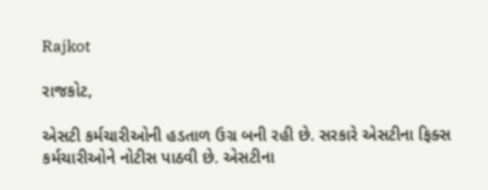Rajkot

રાજકોટ,

એસટી કર્મચારીઓની હડતાળ ઉગ્ર બની રહી છે. સરકારે એસટીના ફિક્સ કર્મચારીઓને નોટીસ પાઠવી છે. એસટીના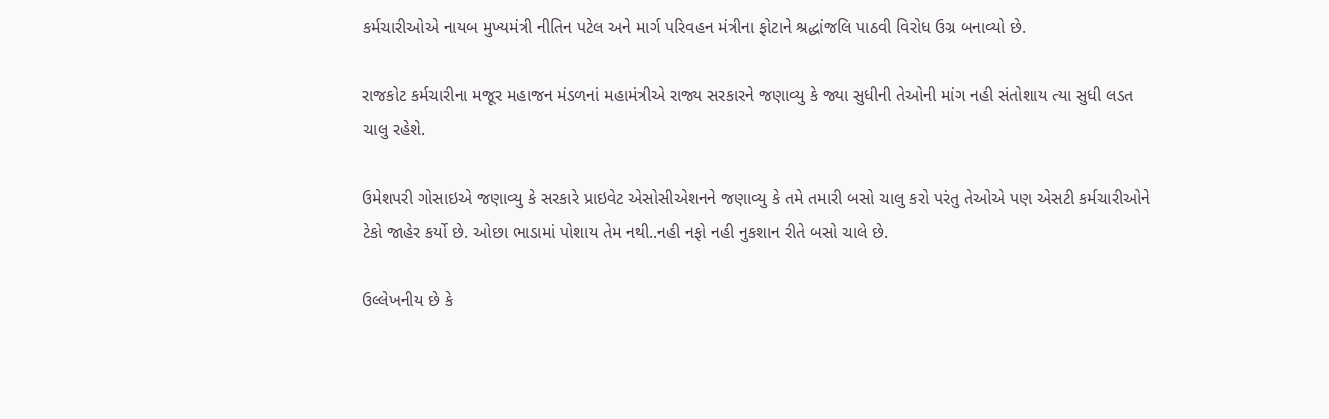કર્મચારીઓએ નાયબ મુખ્યમંત્રી નીતિન પટેલ અને માર્ગ પરિવહન મંત્રીના ફોટાને શ્રદ્ધાંજલિ પાઠવી વિરોધ ઉગ્ર બનાવ્યો છે.

રાજકોટ કર્મચારીના મજૂર મહાજન મંડળનાં મહામંત્રીએ રાજ્ય સરકારને જણાવ્યુ કે જ્યા સુધીની તેઓની માંગ નહી સંતોશાય ત્યા સુધી લડત ચાલુ રહેશે.

ઉમેશપરી ગોસાઇએ જણાવ્યુ કે સરકારે પ્રાઇવેટ એસોસીએશનને જણાવ્યુ કે તમે તમારી બસો ચાલુ કરો પરંતુ તેઓએ પણ એસટી કર્મચારીઓને ટેકો જાહેર કર્યો છે. ઓછા ભાડામાં પોશાય તેમ નથી..નહી નફો નહી નુકશાન રીતે બસો ચાલે છે.

ઉલ્લેખનીય છે કે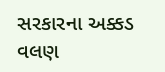સરકારના અક્કડ વલણ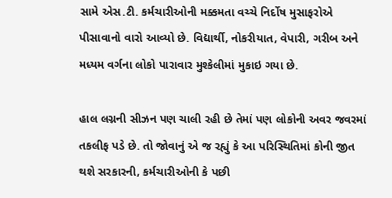સામે એસ.ટી. કર્મચારીઓની મક્કમતા વચ્ચે નિર્દોષ મુસાફરોએ પીસાવાનો વારો આવ્યો છે. વિદ્યાર્થી, નોકરીયાત, વેપારી, ગરીબ અને મધ્યમ વર્ગના લોકો પારાવાર મુશ્કેલીમાં મુકાઇ ગયા છે.

હાલ લગ્નની સીઝન પણ ચાલી રહી છે તેમાં પણ લોકોની અવર જવરમાં તકલીફ પડે છે. તો જોવાનું એ જ રહ્યું કે આ પરિસ્થિતિમાં કોની જીત થશે સરકારની, કર્મચારીઓની કે પછી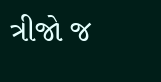ત્રીજો જ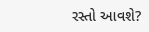રસ્તો આવશે?